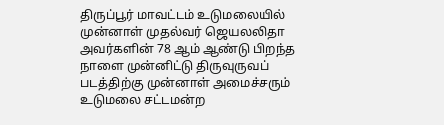திருப்பூர் மாவட்டம் உடுமலையில் முன்னாள் முதல்வர் ஜெயலலிதா அவர்களின் 78 ஆம் ஆண்டு பிறந்த நாளை முன்னிட்டு திருவுருவப் படத்திற்கு முன்னாள் அமைச்சரும் உடுமலை சட்டமன்ற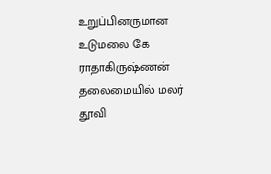உறுப்பினருமான உடுமலை கே ராதாகிருஷ்ணன் தலைமையில் மலர் தூவி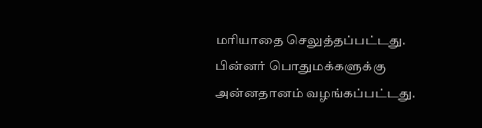மரியாதை செலுத்தப்பட்டது. பின்னர் பொதுமக்களுக்கு அன்னதானம் வழங்கப்பட்டது.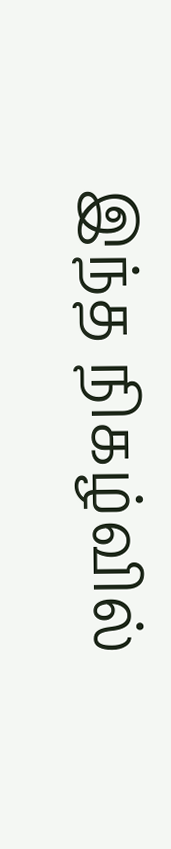இந்த நிகழ்வில்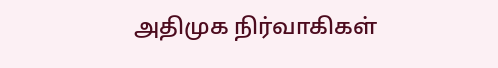அதிமுக நிர்வாகிகள்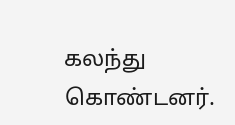கலந்து கொண்டனர்.